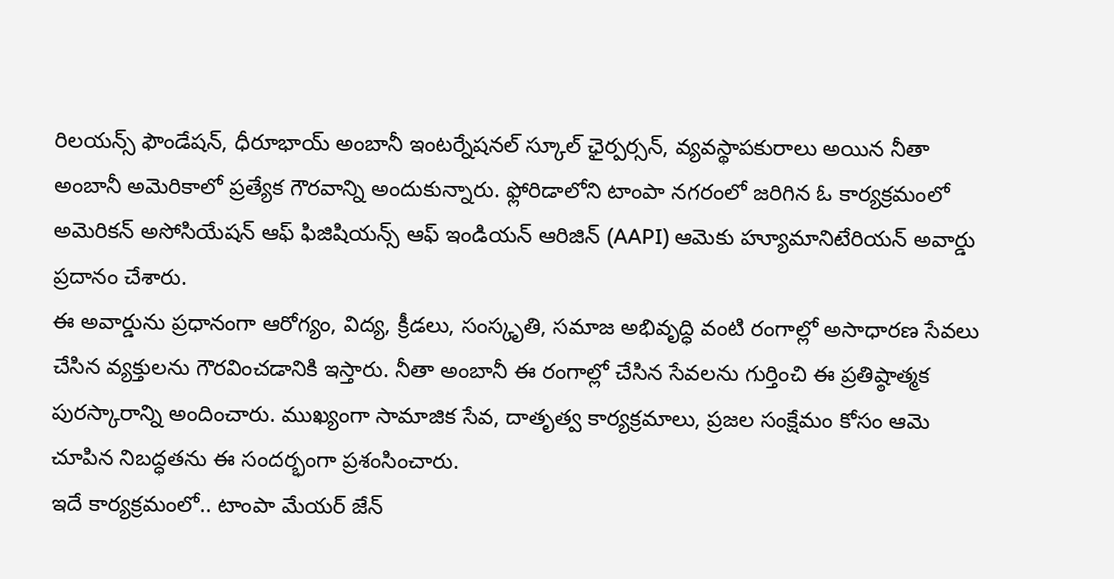రిలయన్స్ ఫౌండేషన్, ధీరూభాయ్ అంబానీ ఇంటర్నేషనల్ స్కూల్ ఛైర్పర్సన్, వ్యవస్థాపకురాలు అయిన నీతా అంబానీ అమెరికాలో ప్రత్యేక గౌరవాన్ని అందుకున్నారు. ఫ్లోరిడాలోని టాంపా నగరంలో జరిగిన ఓ కార్యక్రమంలో అమెరికన్ అసోసియేషన్ ఆఫ్ ఫిజిషియన్స్ ఆఫ్ ఇండియన్ ఆరిజిన్ (AAPI) ఆమెకు హ్యూమానిటేరియన్ అవార్డు ప్రదానం చేశారు.
ఈ అవార్డును ప్రధానంగా ఆరోగ్యం, విద్య, క్రీడలు, సంస్కృతి, సమాజ అభివృద్ధి వంటి రంగాల్లో అసాధారణ సేవలు చేసిన వ్యక్తులను గౌరవించడానికి ఇస్తారు. నీతా అంబానీ ఈ రంగాల్లో చేసిన సేవలను గుర్తించి ఈ ప్రతిష్ఠాత్మక పురస్కారాన్ని అందించారు. ముఖ్యంగా సామాజిక సేవ, దాతృత్వ కార్యక్రమాలు, ప్రజల సంక్షేమం కోసం ఆమె చూపిన నిబద్ధతను ఈ సందర్భంగా ప్రశంసించారు.
ఇదే కార్యక్రమంలో.. టాంపా మేయర్ జేన్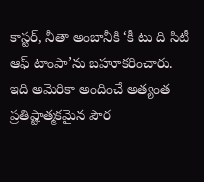కాస్టర్, నీతా అంబానీకి ‘కీ టు ది సిటీ ఆఫ్ టాంపా’ను బహూకరించారు. ఇది అమెరికా అందించే అత్యంత ప్రతిష్టాత్మకమైన పౌర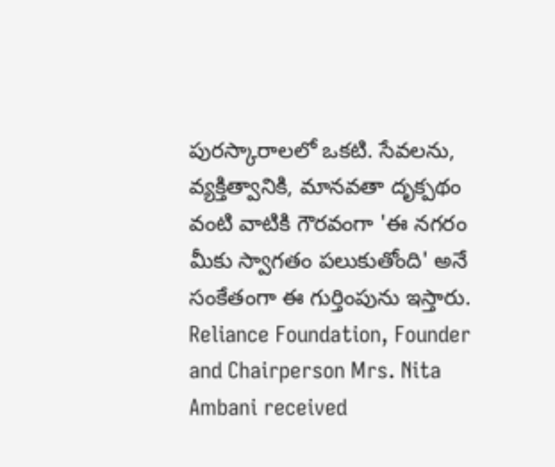పురస్కారాలలో ఒకటి. సేవలను, వ్యక్తిత్వానికి, మానవతా దృక్పథం వంటి వాటికి గౌరవంగా 'ఈ నగరం మీకు స్వాగతం పలుకుతోంది' అనే సంకేతంగా ఈ గుర్తింపును ఇస్తారు.
Reliance Foundation, Founder and Chairperson Mrs. Nita Ambani received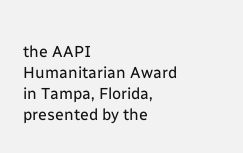the AAPI Humanitarian Award in Tampa, Florida, presented by the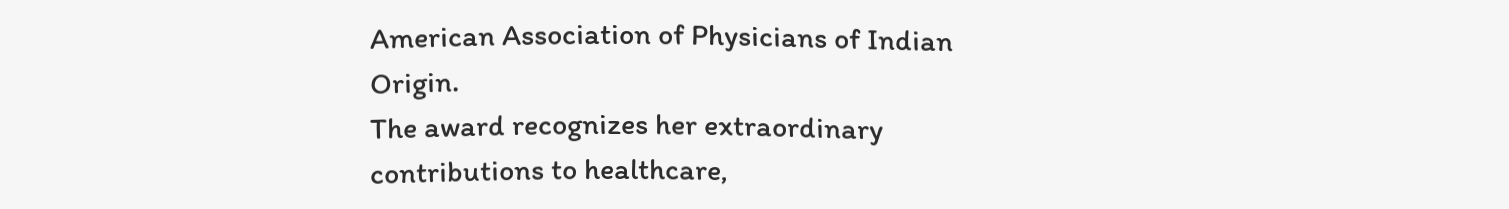American Association of Physicians of Indian Origin.
The award recognizes her extraordinary contributions to healthcare,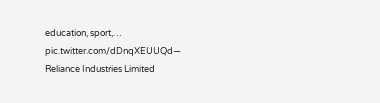education, sport,… pic.twitter.com/dDnqXEUUQd— Reliance Industries Limited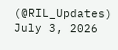(@RIL_Updates) July 3, 2026